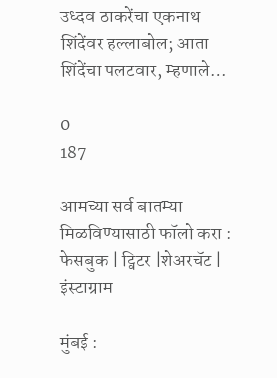उध्दव ठाकरेंचा एकनाथ शिंदेंवर हल्लाबोल; आता शिंदेंचा पलटवार, म्हणाले…

0
187

आमच्या सर्व बातम्या मिळविण्यासाठी फॉलो करा : फेसबुक | ट्विटर |शेअरचॅट | इंस्टाग्राम

मुंबई :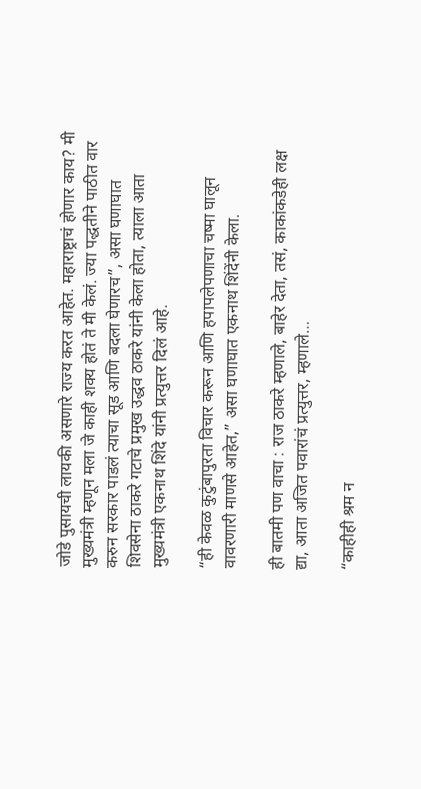जोडे पुसायची लायकी असणारे राज्य करत आहेत. महाराष्ट्राचं होणार काय? मी मुख्यमंत्री म्हणून मला जे काही शक्य होतं ते मी केलं. ज्या पद्धतीने पाठीत वार करुन सरकार पाडलं त्याचा सूड आणि बदला घेणारच”, असा घणाघात शिवसेना ठाकरे गटाचे प्रमुख उद्धव ठाकरे यांनी केला होता, त्याला आता मुख्यमंत्री एकनाथ शिंदे यांनी प्रत्युत्तर दिलं आहे.

“ही केवळ कुटुंबापुरता विचार करून आणि हपापलेपणाचा चष्मा घालून वावरणारी माणसे आहेत,” असा घणाघात एकनाथ शिंदेंनी केला.

ही बातमी पण वाचा : राज ठाकरे म्हणाले, बाहेर देता, तसं, काकांकडेही लक्ष द्या, आता अजित पवारांचं प्रत्युत्तर, म्हणाले…

“काहीही श्रम न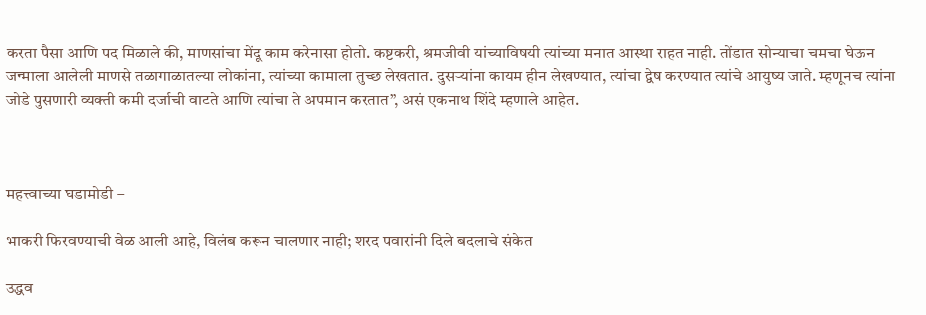करता पैसा आणि पद मिळाले की, माणसांचा मेंदू काम करेनासा होतो. कष्टकरी, श्रमजीवी यांच्याविषयी त्यांच्या मनात आस्था राहत नाही. तोंडात सोन्याचा चमचा घेऊन जन्माला आलेली माणसे तळागाळातल्या लोकांना, त्यांच्या कामाला तुच्छ लेखतात. दुसऱ्यांना कायम हीन लेखण्यात, त्यांचा द्वेष करण्यात त्यांचे आयुष्य जाते. म्हणूनच त्यांना जोडे पुसणारी व्यक्ती कमी दर्जाची वाटते आणि त्यांचा ते अपमान करतात”, असं एकनाथ शिंदे म्हणाले आहेत.



महत्त्वाच्या घडामोडी –

भाकरी फिरवण्याची वेळ आली आहे, विलंब करून चालणार नाही; शरद पवारांनी दिले बदलाचे संकेत

उद्धव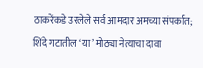ठाकरेंकडे उरलेले सर्व आमदार अमच्या संपर्कात; शिंदे गटातील ‘या’ मोठ्या नेत्याचा दावा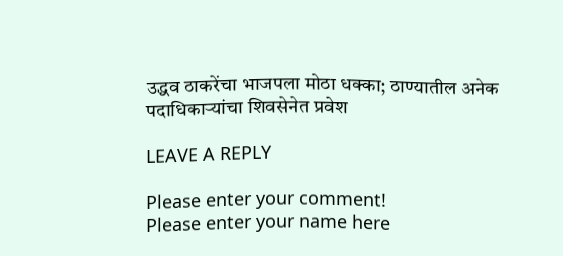उद्धव ठाकरेंचा भाजपला मोठा धक्का; ठाण्यातील अनेक पदाधिकाऱ्यांचा शिवसेनेत प्रवेश

LEAVE A REPLY

Please enter your comment!
Please enter your name here